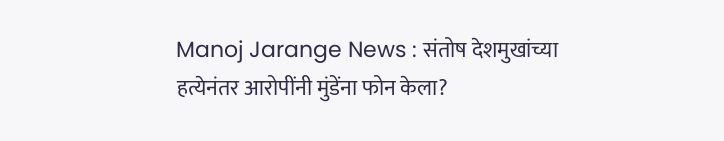Manoj Jarange News : संतोष देशमुखांच्या हत्येनंतर आरोपींनी मुंडेंना फोन केला?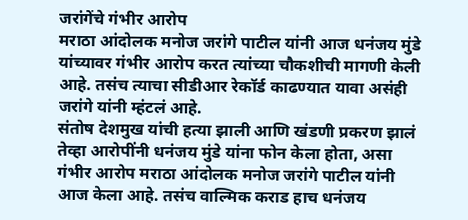जरांगेंचे गंभीर आरोप
मराठा आंदोलक मनोज जरांगे पाटील यांनी आज धनंजय मुंडे यांच्यावर गंभीर आरोप करत त्यांच्या चौकशीची मागणी केली आहे. तसंच त्याचा सीडीआर रेकॉर्ड काढण्यात यावा असंही जरांगे यांनी म्हंटलं आहे.
संतोष देशमुख यांची हत्या झाली आणि खंडणी प्रकरण झालं तेव्हा आरोपींनी धनंजय मुंडे यांना फोन केला होता, असा गंभीर आरोप मराठा आंदोलक मनोज जरांगे पाटील यांनी आज केला आहे. तसंच वाल्मिक कराड हाच धनंजय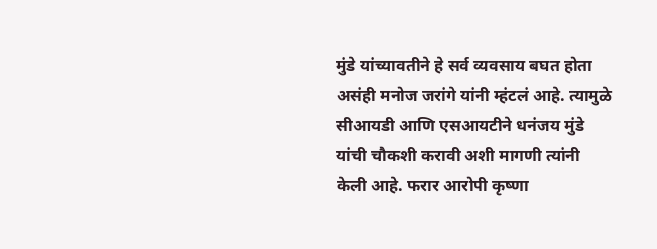मुंडे यांच्यावतीने हे सर्व व्यवसाय बघत होता असंही मनोज जरांगे यांनी म्हंटलं आहे. त्यामुळे सीआयडी आणि एसआयटीने धनंजय मुंडे यांची चौकशी करावी अशी मागणी त्यांनी केली आहे. फरार आरोपी कृष्णा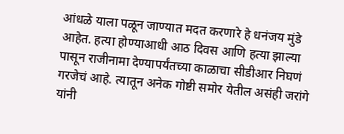आंधळे याला पळून जाण्यात मदत करणारे हे धनंजय मुंडे आहेत. हत्या होण्याआधी आठ दिवस आणि हत्या झाल्या पासून राजीनामा देण्यापर्यंतच्या काळाचा सीडीआर निघणं गरजेचं आहे. त्यातून अनेक गोष्टी समोर येतील असंही जरांगे यांनी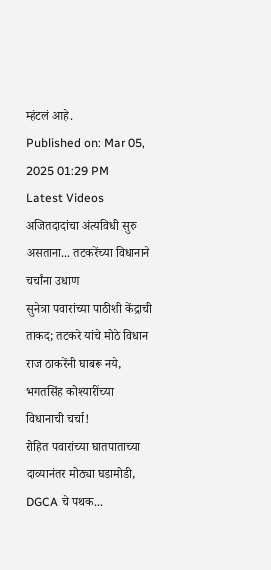म्हंटलं आहे.
Published on: Mar 05, 2025 01:29 PM
Latest Videos
अजितदादांचा अंत्यविधी सुरु असताना... तटकरेंच्या विधानाने चर्चांना उधाण
सुनेत्रा पवारांच्या पाठीशी केंद्राची ताकद; तटकरे यांचे मोठे विधान
राज ठाकरेंनी घाबरू नये, भगतसिंह कोश्यारींच्या विधानाची चर्चा!
रोहित पवारांच्या घातपाताच्या दाव्यानंतर मोठ्या घडामोडी, DGCA चे पथक...